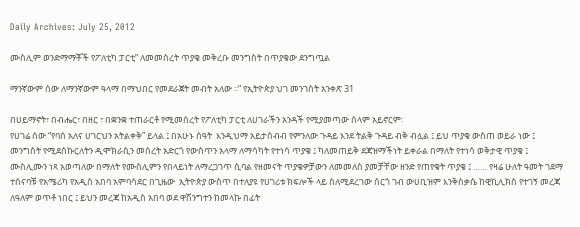Daily Archives: July 25, 2012

ሙስሊም ወንድማማቾች የፖለቲካ ፓርቲ” ለመመስረት ጥያቄ መቅረቡ መንግስት በጥያቄው ደንግጧል

ማንኛውም ሰው ለማንኛውም ዓላማ በማህበር የመደራጀት መብት አለው ፡፡” የኢትዮጵያ ህገ መንገስት አንቀጽ 31

በሀይማኖት፣ በብሔር፣ በዘር ፣ በቋንቋ ተጠራርቶ የሚመሰረት የፖለቲካ ፓርቲ ለሀገራችን አንዳች የሚያመጣው ሰላም አይኖርም፡
የሀገሬ ሰው “የባሰ አለና ሀገርህን አትልቀቅ” ይላል ፤ በአሁኑ ሰዓት  እንዲህማ አይታሰብብ የምንለው ጉዳይ እንደ ትልቅ ጉዳይ ብቅ ብሏል ፤ ይህ ጥያቄ ውስጠ ወይራ ነው ፤ መንግስት የሚደሰኩርለትን ዲሞክራሲን መሰረት አድርጎ የውስጥን አላማ ለማሳካት የተነሳ ጥያቄ ፤ ካለመጠይቅ ደጃዝማችነት ይቀራል በማለት የተነሳ ወቅታዊ ጥያቄ ፤ ሙስሊሙን ነጻ አወጣለው በማለት የሙስሊምን የበላይነት ለማረጋገጥ ሲባል የዘመናት ጥያቄዎቻውን ለመመለስ ያመቻቸው ዘንድ የጠየቁት ጥያቄ ፤ …… የዛሬ ሁለት ዓመት ገደማ ተሰናባቹ የአሜሪካ የአዲስ አበባ አምባሳደር በጊዜው  ኢትዮጵያ ውስጥ በተለያዩ የሀገሪቱ ክፍሎች ላይ ስለሚደረገው ሰርጎ ገብ ውሀቢዝም እንቅስቃሴ ከዊኪሊክስ የተገኝ መረጃ ለዓለም ወጥቶ ነበር ፤ ይህን መረጃ ከአዲስ አበባ ወደ ዋሽንግተን ከመላኩ በፊት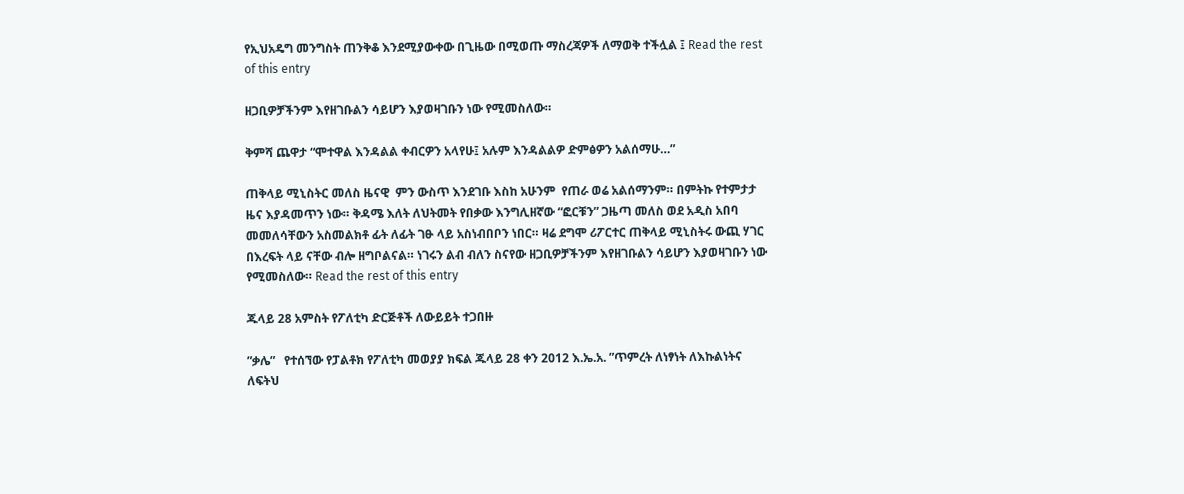የኢህአዴግ መንግስት ጠንቅቆ እንደሚያውቀው በጊዜው በሚወጡ ማስረጃዎች ለማወቅ ተችሏል ፤ Read the rest of this entry

ዘጋቢዎቻችንም እየዘገቡልን ሳይሆን እያወዛገቡን ነው የሚመስለው።

ቅምሻ ጨዋታ “ሞተዋል እንዳልል ቀብርዎን አላየሁ፤ አሉም እንዳልልዎ ድምፅዎን አልሰማሁ…”

ጠቅላይ ሚኒስትር መለስ ዜናዊ  ምን ውስጥ እንደገቡ እስከ አሁንም  የጠራ ወሬ አልሰማንም። በምትኩ የተምታታ ዜና እያዳመጥን ነው። ቅዳሜ እለት ለህትመት የበቃው እንግሊዘኛው “ፎርቹን” ጋዜጣ መለስ ወደ አዲስ አበባ መመለሳቸውን አስመልክቶ ፊት ለፊት ገፁ ላይ አስነብበቦን ነበር። ዛሬ ደግሞ ሪፖርተር ጠቅላይ ሚኒስትሩ ውጪ ሃገር በእረፍት ላይ ናቸው ብሎ ዘግቦልናል። ነገሩን ልብ ብለን ስናየው ዘጋቢዎቻችንም እየዘገቡልን ሳይሆን እያወዛገቡን ነው የሚመስለው። Read the rest of this entry

ጁላይ 28 አምስት የፖለቲካ ድርጅቶች ለውይይት ተጋበዙ

”ቃሌ”   የተሰኘው የፓልቶክ የፖለቲካ መወያያ ክፍል ጁላይ 28 ቀን 2012 እ.ኤ.አ. ”ጥምረት ለነፃነት ለእኩልነትና  ለፍትህ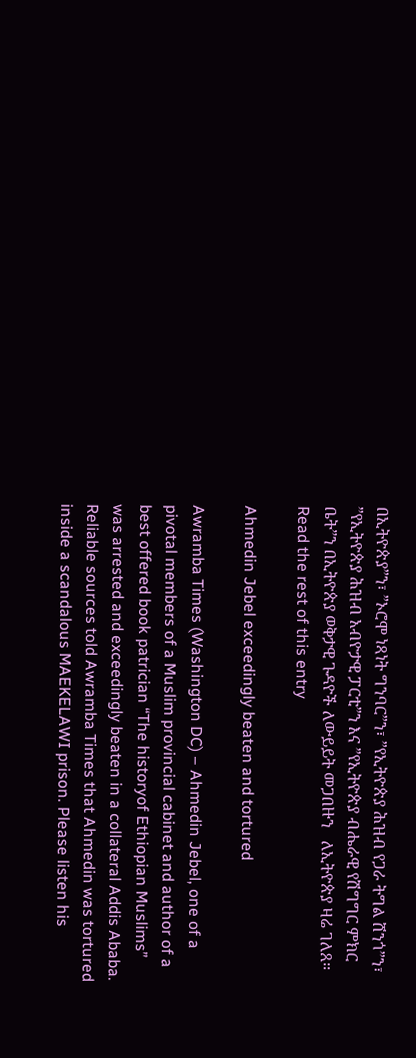በኢትዮጵያ”ን፣ ”ኦሮሞ ነጻነት ግንባር”ን፣ ”የኢትዮጵያ ሕዝብ የጋራ ትግል ሸንጎ”ን፣ ”የኢትዮጵያ ሕዝብ አብዮታዊ ፓርቲ”ን እና ”የኢትዮጵያ ብሔራዊ የሽግግር ምክር ቤት”ን በኢትዮጵያ ወቅታዊ ጉዳዮች ለውይይት መጋበዙን   ለኢትዮጵያ ዛሬ ገለጸ። Read the rest of this entry

Ahmedin Jebel exceedingly beaten and tortured

Awramba Times (Washington DC) – Ahmedin Jebel, one of a pivotal members of a Muslim provincial cabinet and author of a best offered book patrician “The historyof Ethiopian Muslims” was arrested and exceedingly beaten in a collateral Addis Ababa. Reliable sources told Awramba Times that Ahmedin was tortured inside a scandalous MAEKELAWI prison. Please listen his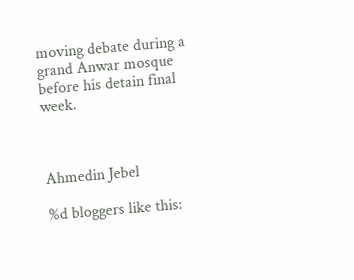moving debate during a grand Anwar mosque before his detain final week.



Ahmedin Jebel

%d bloggers like this: